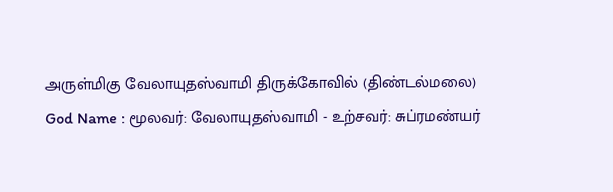அருள்மிகு வேலாயுதஸ்வாமி திருக்கோவில் (திண்டல்மலை)
God Name : மூலவர்: வேலாயுதஸ்வாமி - உற்சவர்: சுப்ரமண்யர்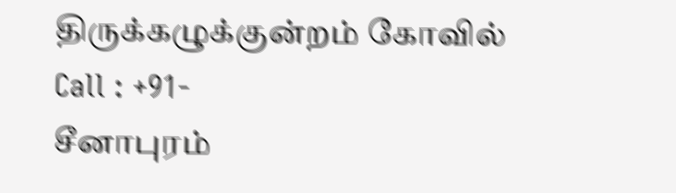திருக்கழுக்குன்றம் கோவில்
Call : +91-
சீனாபுரம்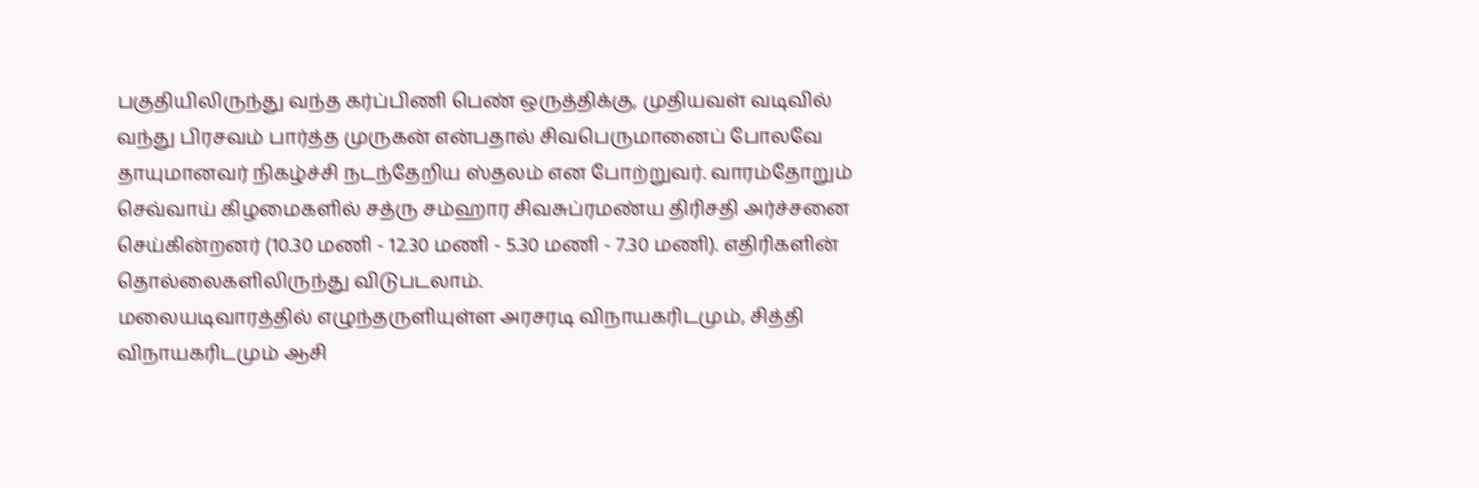பகுதியிலிருந்து வந்த கர்ப்பிணி பெண் ஒருத்திக்கு, முதியவள் வடிவில் வந்து பிரசவம் பார்த்த முருகன் என்பதால் சிவபெருமானைப் போலவே தாயுமானவர் நிகழ்ச்சி நடந்தேறிய ஸ்தலம் என போற்றுவர். வாரம்தோறும் செவ்வாய் கிழமைகளில் சத்ரு சம்ஹார சிவசுப்ரமண்ய திரிசதி அர்ச்சனை செய்கின்றனர் (10.30 மணி - 12.30 மணி - 5.30 மணி - 7.30 மணி). எதிரிகளின் தொல்லைகளிலிருந்து விடுபடலாம்.
மலையடிவாரத்தில் எழுந்தருளியுள்ள அரசரடி விநாயகரிடமும், சித்தி விநாயகரிடமும் ஆசி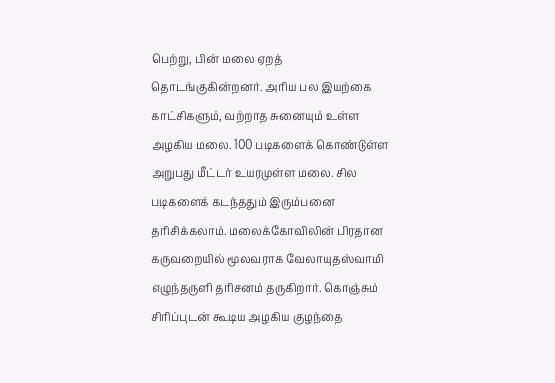பெற்று, பின் மலை ஏறத் தொடங்குகின்றனர். அரிய பல இயற்கை காட்சிகளும், வற்றாத சுனையும் உள்ள அழகிய மலை. 100 படிகளைக் கொண்டுள்ள அறுபது மீட்டர் உயரமுள்ள மலை. சில படிகளைக் கடந்ததும் இரும்பனை தரிசிக்கலாம். மலைக்கோவிலின் பிரதான கருவறையில் மூலவராக வேலாயுதஸ்வாமி எழுந்தருளி தரிசனம் தருகிறார். கொஞ்சும் சிரிப்புடன் கூடிய அழகிய குழந்தை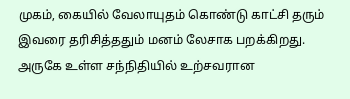முகம், கையில் வேலாயுதம் கொண்டு காட்சி தரும் இவரை தரிசித்ததும் மனம் லேசாக பறக்கிறது. அருகே உள்ள சந்நிதியில் உற்சவரான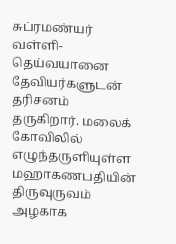சுப்ரமண்யர் வள்ளி-தெய்வயானை தேவியர்களுடன் தரிசனம் தருகிறார். மலைக் கோவிலில் எழுந்தருளியுள்ள மஹாகணபதியின் திருவுருவம் அழகாக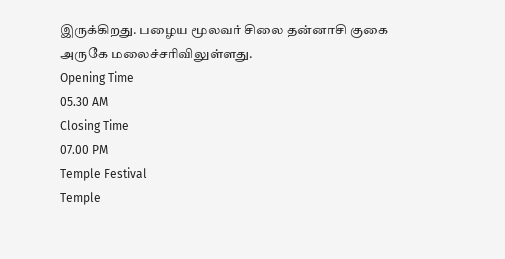இருக்கிறது. பழைய மூலவர் சிலை தன்னாசி குகை அருகே மலைச்சரிவிலுள்ளது.
Opening Time
05.30 AM
Closing Time
07.00 PM
Temple Festival
Temple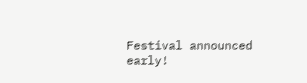Festival announced early!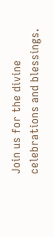Join us for the divine celebrations and blessings.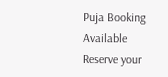Puja Booking Available
Reserve your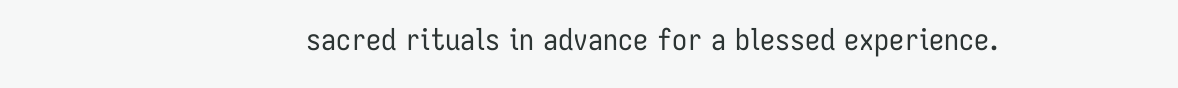sacred rituals in advance for a blessed experience.